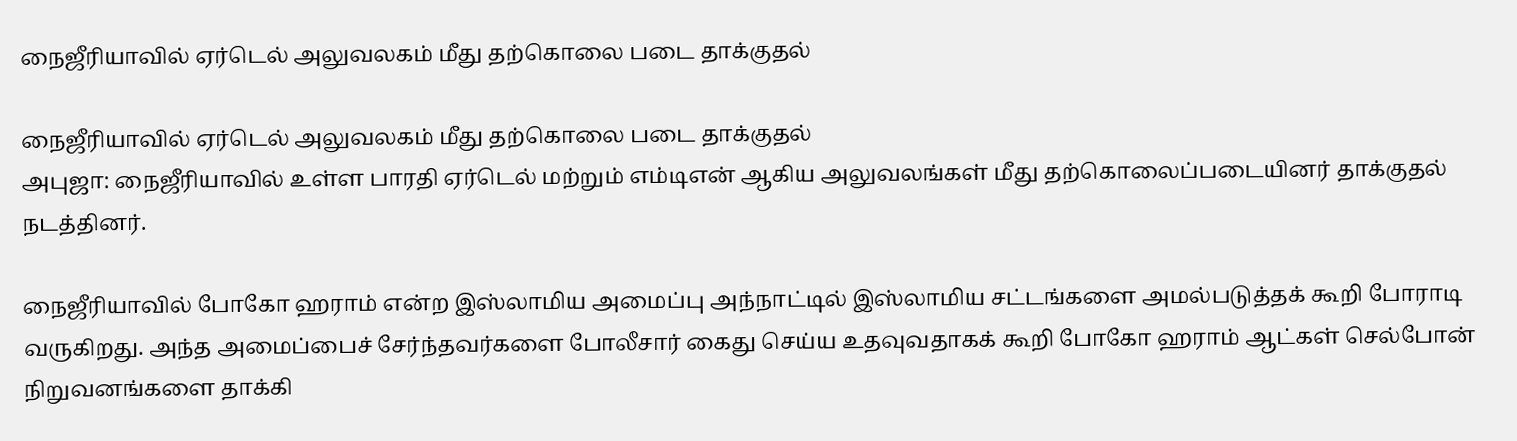நைஜீரியாவில் ஏர்டெல் அலுவலகம் மீது தற்கொலை படை தாக்குதல்

நைஜீரியாவில் ஏர்டெல் அலுவலகம் மீது தற்கொலை படை தாக்குதல்
அபுஜா: நைஜீரியாவில் உள்ள பாரதி ஏர்டெல் மற்றும் எம்டிஎன் ஆகிய அலுவலங்கள் மீது தற்கொலைப்படையினர் தாக்குதல் நடத்தினர்.

நைஜீரியாவில் போகோ ஹராம் என்ற இஸ்லாமிய அமைப்பு அந்நாட்டில் இஸ்லாமிய சட்டங்களை அமல்படுத்தக் கூறி போராடி வருகிறது. அந்த அமைப்பைச் சேர்ந்தவர்களை போலீசார் கைது செய்ய உதவுவதாகக் கூறி போகோ ஹராம் ஆட்கள் செல்போன் நிறுவனங்களை தாக்கி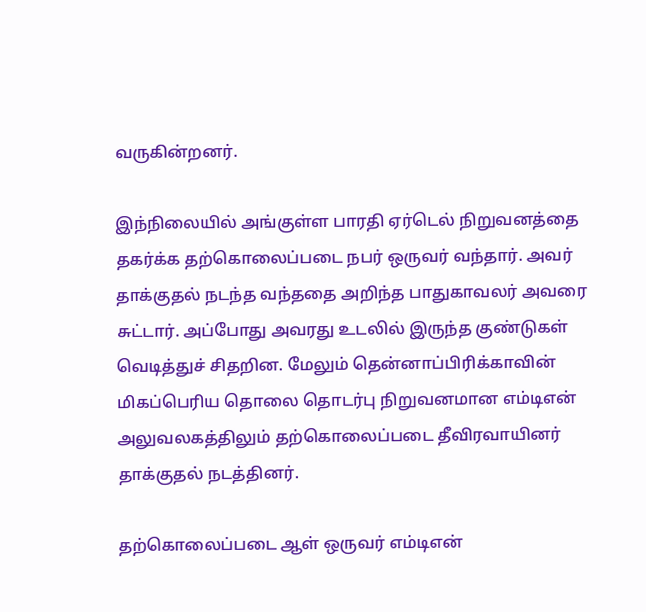வருகின்றனர்.

இந்நிலையில் அங்குள்ள பாரதி ஏர்டெல் நிறுவனத்தை தகர்க்க தற்கொலைப்படை நபர் ஒருவர் வந்தார். அவர் தாக்குதல் நடந்த வந்ததை அறிந்த பாதுகாவலர் அவரை சுட்டார். அப்போது அவரது உடலில் இருந்த குண்டுகள் வெடித்துச் சிதறின. மேலும் தென்னாப்பிரிக்காவின் மிகப்பெரிய தொலை தொடர்பு நிறுவனமான எம்டிஎன் அலுவலகத்திலும் தற்கொலைப்படை தீவிரவாயினர் தாக்குதல் நடத்தினர்.

தற்கொலைப்படை ஆள் ஒருவர் எம்டிஎன்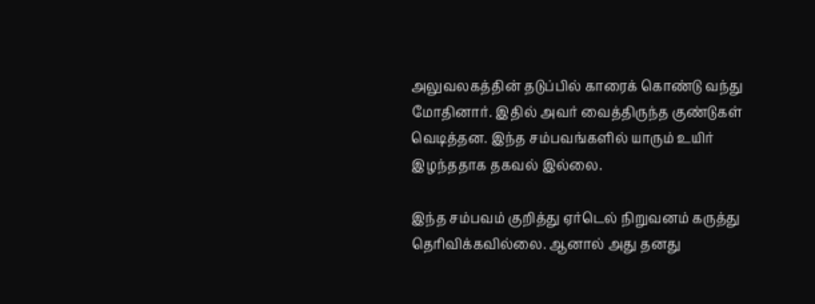அலுவலகத்தின் தடுப்பில் காரைக் கொண்டு வந்து மோதினார். இதில் அவர் வைத்திருந்த குண்டுகள் வெடித்தன. இந்த சம்பவங்களில் யாரும் உயிர் இழந்ததாக தகவல் இல்லை.

இந்த சம்பவம் குறித்து ஏர்டெல் நிறுவனம் கருத்து தெரிவிக்கவில்லை. ஆனால் அது தனது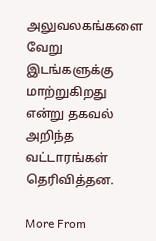அலுவலகங்களை வேறு இடங்களுக்கு மாற்றுகிறது என்று தகவல் அறிந்த வட்டாரங்கள் தெரிவித்தன.

More From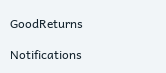GoodReturns

Notifications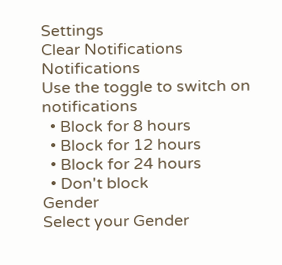Settings
Clear Notifications
Notifications
Use the toggle to switch on notifications
  • Block for 8 hours
  • Block for 12 hours
  • Block for 24 hours
  • Don't block
Gender
Select your Gender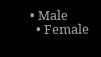• Male
  • Female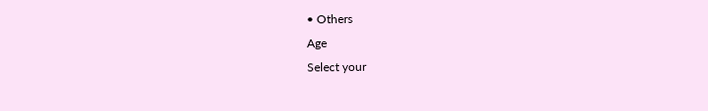• Others
Age
Select your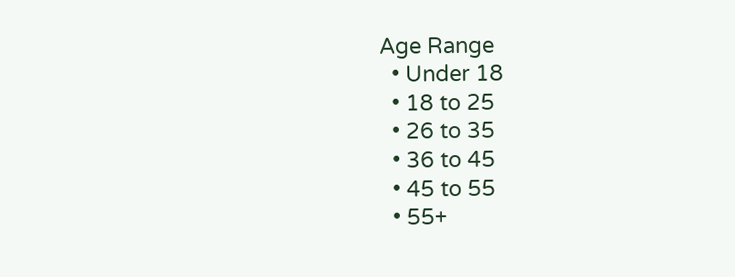Age Range
  • Under 18
  • 18 to 25
  • 26 to 35
  • 36 to 45
  • 45 to 55
  • 55+